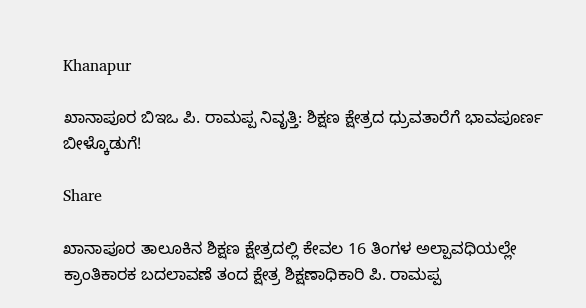Khanapur

ಖಾನಾಪೂರ ಬಿಇಒ ಪಿ. ರಾಮಪ್ಪ ನಿವೃತ್ತಿ: ಶಿಕ್ಷಣ ಕ್ಷೇತ್ರದ ಧ್ರುವತಾರೆಗೆ ಭಾವಪೂರ್ಣ ಬೀಳ್ಕೊಡುಗೆ!

Share

ಖಾನಾಪೂರ ತಾಲೂಕಿನ ಶಿಕ್ಷಣ ಕ್ಷೇತ್ರದಲ್ಲಿ ಕೇವಲ 16 ತಿಂಗಳ ಅಲ್ಪಾವಧಿಯಲ್ಲೇ ಕ್ರಾಂತಿಕಾರಕ ಬದಲಾವಣೆ ತಂದ ಕ್ಷೇತ್ರ ಶಿಕ್ಷಣಾಧಿಕಾರಿ ಪಿ. ರಾಮಪ್ಪ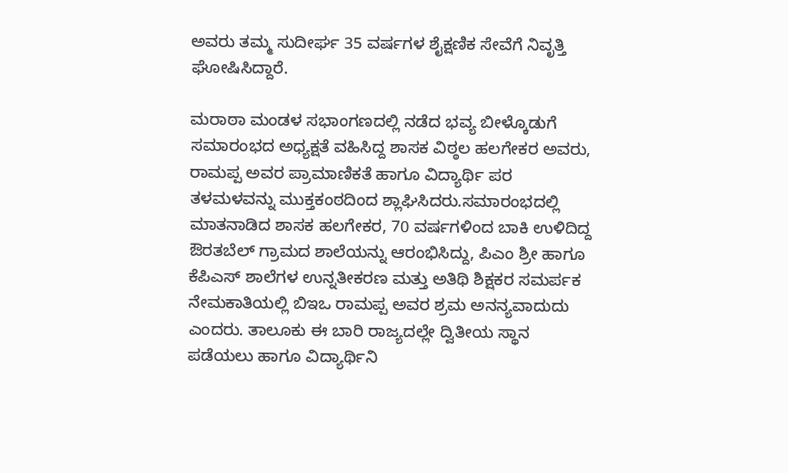ಅವರು ತಮ್ಮ ಸುದೀರ್ಘ 35 ವರ್ಷಗಳ ಶೈಕ್ಷಣಿಕ ಸೇವೆಗೆ ನಿವೃತ್ತಿ ಘೋಷಿಸಿದ್ದಾರೆ.

ಮರಾಠಾ ಮಂಡಳ ಸಭಾಂಗಣದಲ್ಲಿ ನಡೆದ ಭವ್ಯ ಬೀಳ್ಕೊಡುಗೆ ಸಮಾರಂಭದ ಅಧ್ಯಕ್ಷತೆ ವಹಿಸಿದ್ದ ಶಾಸಕ ವಿಠ್ಠಲ ಹಲಗೇಕರ ಅವರು, ರಾಮಪ್ಪ ಅವರ ಪ್ರಾಮಾಣಿಕತೆ ಹಾಗೂ ವಿದ್ಯಾರ್ಥಿ ಪರ ತಳಮಳವನ್ನು ಮುಕ್ತಕಂಠದಿಂದ ಶ್ಲಾಘಿಸಿದರು.ಸಮಾರಂಭದಲ್ಲಿ ಮಾತನಾಡಿದ ಶಾಸಕ ಹಲಗೇಕರ, 70 ವರ್ಷಗಳಿಂದ ಬಾಕಿ ಉಳಿದಿದ್ದ ಔರತಬೆಲ್ ಗ್ರಾಮದ ಶಾಲೆಯನ್ನು ಆರಂಭಿಸಿದ್ದು, ಪಿಎಂ ಶ್ರೀ ಹಾಗೂ ಕೆಪಿಎಸ್ ಶಾಲೆಗಳ ಉನ್ನತೀಕರಣ ಮತ್ತು ಅತಿಥಿ ಶಿಕ್ಷಕರ ಸಮರ್ಪಕ ನೇಮಕಾತಿಯಲ್ಲಿ ಬಿಇಒ ರಾಮಪ್ಪ ಅವರ ಶ್ರಮ ಅನನ್ಯವಾದುದು ಎಂದರು. ತಾಲೂಕು ಈ ಬಾರಿ ರಾಜ್ಯದಲ್ಲೇ ದ್ವಿತೀಯ ಸ್ಥಾನ ಪಡೆಯಲು ಹಾಗೂ ವಿದ್ಯಾರ್ಥಿನಿ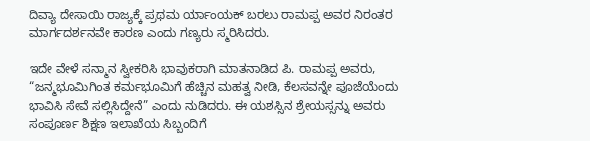ದಿವ್ಯಾ ದೇಸಾಯಿ ರಾಜ್ಯಕ್ಕೆ ಪ್ರಥಮ ರ್ಯಾಂಯಕ್ ಬರಲು ರಾಮಪ್ಪ ಅವರ ನಿರಂತರ ಮಾರ್ಗದರ್ಶನವೇ ಕಾರಣ ಎಂದು ಗಣ್ಯರು ಸ್ಮರಿಸಿದರು.

ಇದೇ ವೇಳೆ ಸನ್ಮಾನ ಸ್ವೀಕರಿಸಿ ಭಾವುಕರಾಗಿ ಮಾತನಾಡಿದ ಪಿ. ರಾಮಪ್ಪ ಅವರು, “ಜನ್ಮಭೂಮಿಗಿಂತ ಕರ್ಮಭೂಮಿಗೆ ಹೆಚ್ಚಿನ ಮಹತ್ವ ನೀಡಿ, ಕೆಲಸವನ್ನೇ ಪೂಜೆಯೆಂದು ಭಾವಿಸಿ ಸೇವೆ ಸಲ್ಲಿಸಿದ್ದೇನೆ” ಎಂದು ನುಡಿದರು. ಈ ಯಶಸ್ಸಿನ ಶ್ರೇಯಸ್ಸನ್ನು ಅವರು ಸಂಪೂರ್ಣ ಶಿಕ್ಷಣ ಇಲಾಖೆಯ ಸಿಬ್ಬಂದಿಗೆ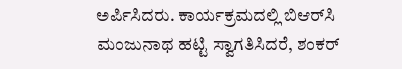ಅರ್ಪಿಸಿದರು. ಕಾರ್ಯಕ್ರಮದಲ್ಲಿ ಬಿಆರ್‌ಸಿ ಮಂಜುನಾಥ ಹಟ್ಟಿ ಸ್ವಾಗತಿಸಿದರೆ, ಶಂಕರ್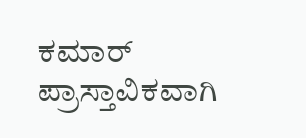ಕಮಾರ್ ಪ್ರಾಸ್ತಾವಿಕವಾಗಿ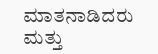ಮಾತನಾಡಿದರು ಮತ್ತು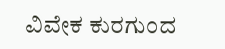ವಿವೇಕ ಕುರಗುಂದ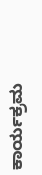ಕಾರ್ಯಕ್ರಮ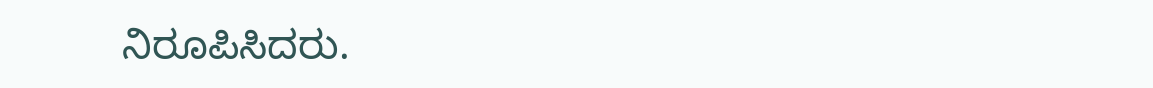ನಿರೂಪಿಸಿದರು.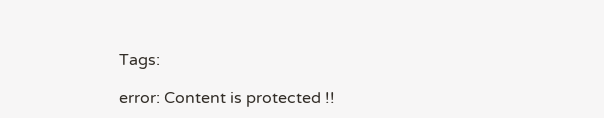Tags:

error: Content is protected !!